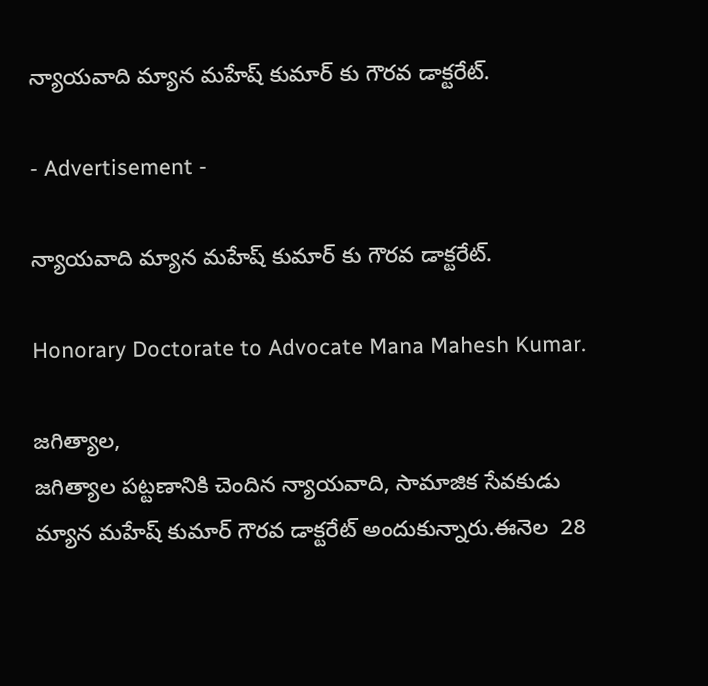న్యాయవాది మ్యాన మహేష్ కుమార్ కు గౌరవ డాక్టరేట్.

- Advertisement -

న్యాయవాది మ్యాన మహేష్ కుమార్ కు గౌరవ డాక్టరేట్.

Honorary Doctorate to Advocate Mana Mahesh Kumar.

జగిత్యాల,
జగిత్యాల పట్టణానికి చెందిన న్యాయవాది, సామాజిక సేవకుడు మ్యాన మహేష్ కుమార్ గౌరవ డాక్టరేట్ అందుకున్నారు.ఈనెల  28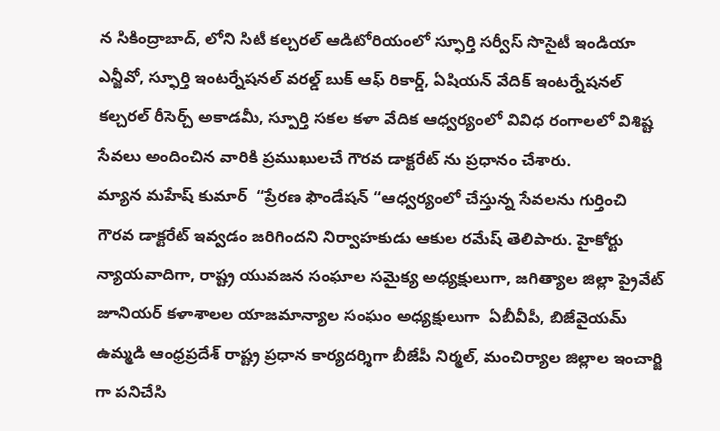న సికింద్రాబాద్, లోని సిటీ కల్చరల్ ఆడిటోరియంలో స్ఫూర్తి సర్వీస్ సొసైటీ ఇండియా ఎన్జీవో, స్ఫూర్తి ఇంటర్నేషనల్ వరల్డ్ బుక్ ఆఫ్ రికార్డ్, ఏషియన్ వేదిక్ ఇంటర్నేషనల్ కల్చరల్ రీసెర్చ్ అకాడమీ, స్పూర్తి సకల కళా వేదిక ఆధ్వర్యంలో వివిధ రంగాలలో విశిష్ట సేవలు అందించిన వారికి ప్రముఖులచే గౌరవ డాక్టరేట్ ను ప్రధానం చేశారు.
మ్యాన మహేష్ కుమార్  “ప్రేరణ ఫౌండేషన్ “ఆధ్వర్యంలో చేస్తున్న సేవలను గుర్తించి గౌరవ డాక్టరేట్ ఇవ్వడం జరిగిందని నిర్వాహకుడు ఆకుల రమేష్ తెలిపారు. హైకోర్టు న్యాయవాదిగా, రాష్ట్ర యువజన సంఘాల సమైక్య అధ్యక్షులుగా, జగిత్యాల జిల్లా ప్రైవేట్ జూనియర్ కళాశాలల యాజమాన్యాల సంఘం అధ్యక్షులుగా  ఏబీవీపీ, బిజేవైయమ్ ఉమ్మడి ఆంధ్రప్రదేశ్ రాష్ట్ర ప్రధాన కార్యదర్శిగా బీజేపీ నిర్మల్, మంచిర్యాల జిల్లాల ఇంచార్జి గా పనిచేసి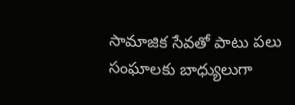సామాజిక సేవతో పాటు పలు సంఘాలకు బాధ్యులుగా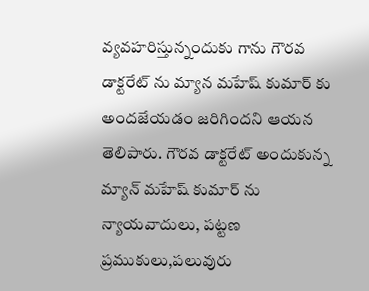వ్యవహరిస్తున్నందుకు గాను గౌరవ డాక్టరేట్ ను మ్యాన మహేష్ కుమార్ కు అందజేయడం జరిగిందని ఆయన తెలిపారు. గౌరవ డాక్టరేట్ అందుకున్న మ్యాన్ మహేష్ కుమార్ ను న్యాయవాదులు, పట్టణ ప్రముకులు,పలువురు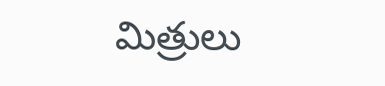మిత్రులు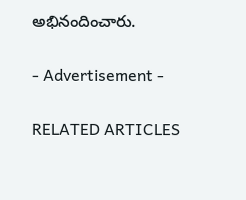అభినందించారు.

- Advertisement -

RELATED ARTICLES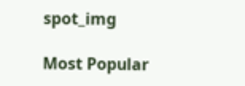spot_img

Most Popular